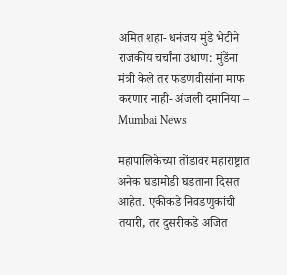अमित शहा- धनंजय मुंडे भेटीने राजकीय चर्चांना उधाण: मुंडेंना मंत्री केले तर फडणवीसांना माफ करणार नाही- अंजली दमानिया – Mumbai News

महापालिकेच्या तोंडावर महाराष्ट्रात अनेक घडामोडी घडताना दिसत आहेत. एकीकडे निवडणुकांची तयारी, तर दुसरीकडे अजित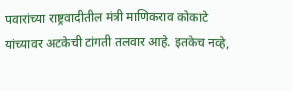पवारांच्या राष्ट्रवादीतील मंत्री माणिकराव कोकाटे यांच्यावर अटकेची टांगती तलवार आहे. इतकेच नव्हे,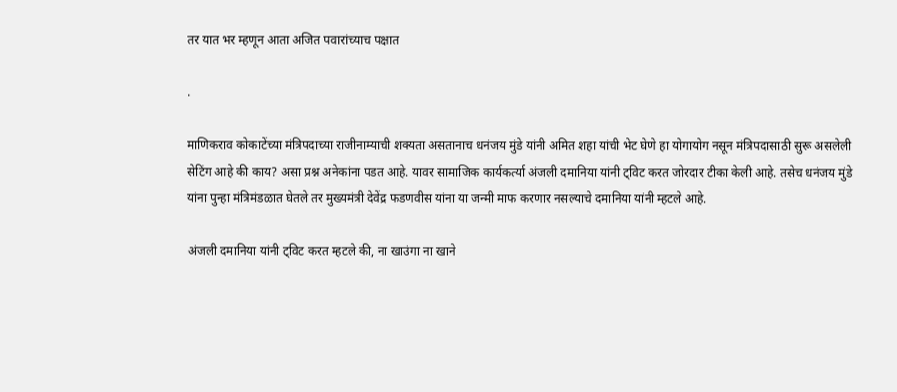तर यात भर म्हणून आता अजित पवारांच्याच पक्षात

.

माणिकराव कोकाटेंच्या मंत्रिपदाच्या राजीनाम्याची शक्यता असतानाच धनंजय मुंडे यांनी अमित शहा यांची भेट घेणे हा योगायोग नसून मंत्रिपदासाठी सुरू असलेली सेटिंग आहे की काय? असा प्रश्न अनेकांना पडत आहे. यावर सामाजिक कार्यकर्त्या अंजली दमानिया यांनी ट्विट करत जोरदार टीका केली आहे. तसेच धनंजय मुंडे यांना पुन्हा मंत्रिमंडळात घेतले तर मुख्यमंत्री देवेंद्र फडणवीस यांना या जन्मी माफ करणार नसल्याचे दमानिया यांनी म्हटले आहे.

अंजली दमानिया यांनी ट्विट करत म्हटले की, ना खाउंगा ना खाने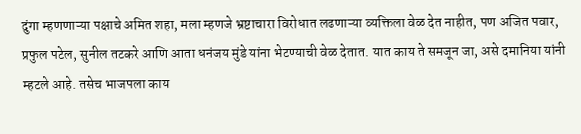दुंगा म्हणणाऱ्या पक्षाचे अमित शहा, मला म्हणजे भ्रष्टाचारा विरोधात लढणाऱ्या व्यक्तिला वेळ देत नाहीत, पण अजित पवार, प्रफुल पटेल, सुनील तटकरे आणि आता धनंजय मुंडे यांना भेटण्याची वेळ देतात. यात काय ते समजून जा, असे दमानिया यांनी म्हटले आहे. तसेच भाजपला काय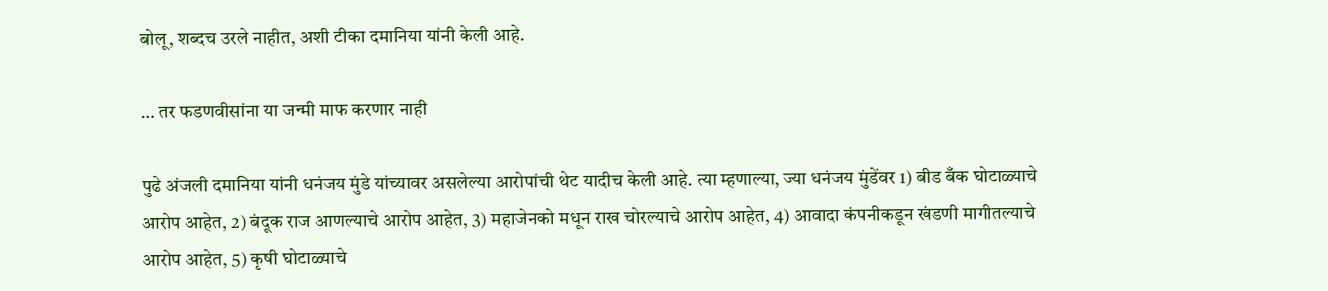बोलू, शब्दच उरले नाहीत, अशी टीका दमानिया यांनी केली आहे.

… तर फडणवीसांना या जन्मी माफ करणार नाही

पुढे अंजली दमानिया यांनी धनंजय मुंडे यांच्यावर असलेल्या आरोपांची थेट यादीच केली आहे. त्या म्हणाल्या, ज्या धनंजय मुंडेंवर 1) बीड बँक घोटाळ्याचे आरोप आहेत, 2) बंदूक राज आणल्याचे आरोप आहेत, 3) महाजेनको मधून राख चोरल्याचे आरोप आहेत, 4) आवादा कंपनीकडून खंडणी मागीतल्याचे आरोप आहेत, 5) कृषी घोटाळ्याचे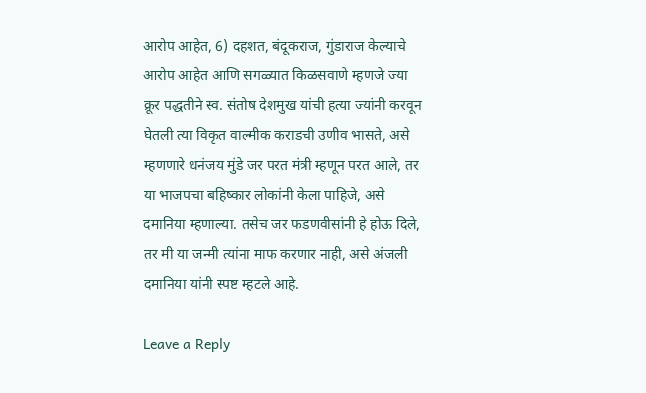आरोप आहेत, 6) दहशत, बंदूकराज, गुंडाराज केल्याचे आरोप आहेत आणि सगळ्यात किळसवाणे म्हणजे ज्या क्रूर पद्धतीने स्व. संतोष देशमुख यांची हत्या ज्यांनी करवून घेतली त्या विकृत वाल्मीक कराडची उणीव भासते, असे म्हणणारे धनंजय मुंडे जर परत मंत्री म्हणून परत आले, तर या भाजपचा बहिष्कार लोकांनी केला पाहिजे, असे दमानिया म्हणाल्या. तसेच जर फडणवीसांनी हे होऊ दिले, तर मी या जन्मी त्यांना माफ करणार नाही, असे अंजली दमानिया यांनी स्पष्ट म्हटले आहे.

Leave a Reply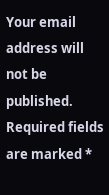Your email address will not be published. Required fields are marked *